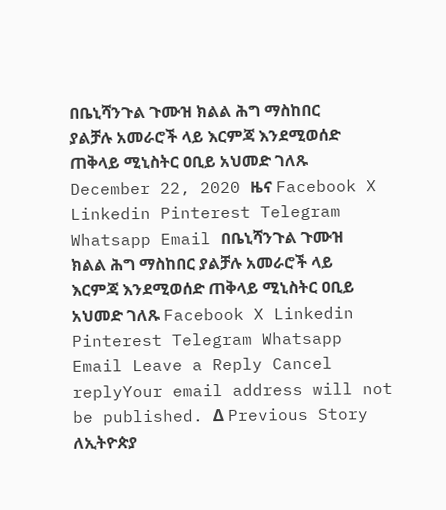በቤኒሻንጉል ጉሙዝ ክልል ሕግ ማስከበር ያልቻሉ አመራሮች ላይ እርምጃ እንደሚወሰድ ጠቅላይ ሚኒስትር ዐቢይ አህመድ ገለጹ December 22, 2020 ዜና Facebook X Linkedin Pinterest Telegram Whatsapp Email በቤኒሻንጉል ጉሙዝ ክልል ሕግ ማስከበር ያልቻሉ አመራሮች ላይ እርምጃ እንደሚወሰድ ጠቅላይ ሚኒስትር ዐቢይ አህመድ ገለጹ Facebook X Linkedin Pinterest Telegram Whatsapp Email Leave a Reply Cancel replyYour email address will not be published. Δ Previous Story ለኢትዮጵያ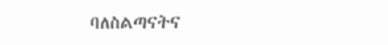ባለስልጣናትና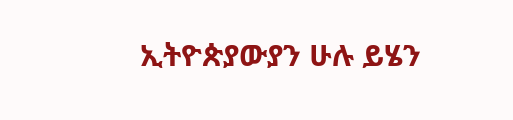ኢትዮጵያውያን ሁሉ ይሄን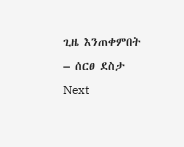ጊዜ እንጠቀምበት – ሰርፀ ደስታ Next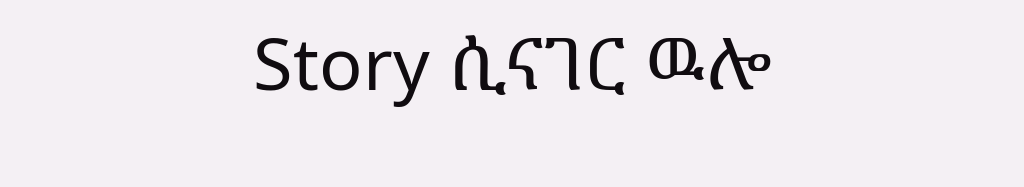Story ሲናገር ዉሎ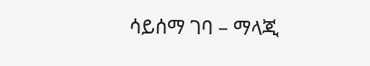ሳይሰማ ገባ – ማላጂ